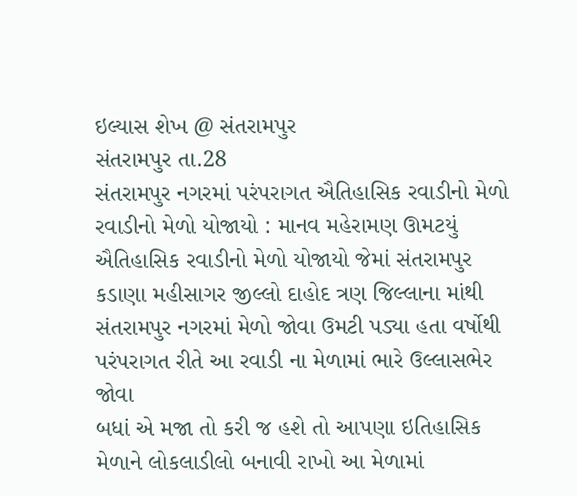ઇલ્યાસ શેખ @ સંતરામપુર
સંતરામપુર તા.28
સંતરામપુર નગરમાં પરંપરાગત ઐતિહાસિક રવાડીનો મેળો રવાડીનો મેળો યોજાયો : માનવ મહેરામણ ઊમટયું ઐતિહાસિક રવાડીનો મેળો યોજાયો જેમાં સંતરામપુર કડાણા મહીસાગર જીલ્લો દાહોદ ત્રણ જિલ્લાના માંથી સંતરામપુર નગરમાં મેળો જોવા ઉમટી પડ્યા હતા વર્ષોથી પરંપરાગત રીતે આ રવાડી ના મેળામાં ભારે ઉલ્લાસભેર જોવા
બધાં એ મજા તો કરી જ હશે તો આપણા ઇતિહાસિક મેળાને લોકલાડીલો બનાવી રાખો આ મેળામાં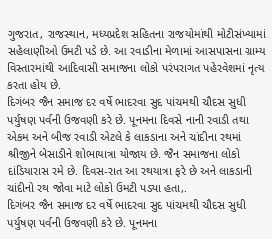ગુજરાત, રાજસ્થાન, મધ્યપ્રદેશ સહિતના રાજયોમાંથી મોટીસંખ્યામાં સહેલાણીઓ ઉમટી પડે છે. આ રવાડીના મેળામાં આસપાસના ગ્રામ્ય વિસ્તારમાંથી આદિવાસી સમાજના લોકો પરંપરાગત પહેરવેશમાં નૃત્ય કરતા હોય છે.
દિગંબર જૈન સમાજ દર વર્ષે ભાદરવા સુદ પાંચમથી ચૌદસ સુધી પર્યુષણ પર્વની ઉજવણી કરે છે. પૂનમના દિવસે નાની રવાડી તથા એકમ અને બીજ રવાડી એટલે કે લાકડાના અને ચાંદીના રથમાં શ્રીજીને બેસાડીને શોભાયાત્રા યોજાય છે. જૈન સમાજના લોકો દાંડિયારાસ રમે છે. દિવસ-રાત આ રથયાત્રા ફરે છે અને લાકડાની ચાંદીનો રથ જોવા માટે લોકો ઉમટી પડ્યા હતા,.
દિગંબર જૈન સમાજ દર વર્ષે ભાદરવા સુદ પાંચમથી ચૌદસ સુધી પર્યુષણ પર્વની ઉજવણી કરે છે. પૂનમના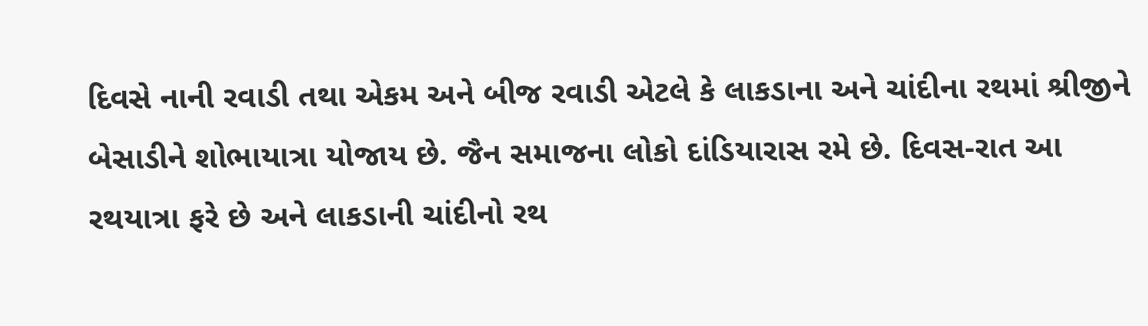દિવસે નાની રવાડી તથા એકમ અને બીજ રવાડી એટલે કે લાકડાના અને ચાંદીના રથમાં શ્રીજીને બેસાડીને શોભાયાત્રા યોજાય છે. જૈન સમાજના લોકો દાંડિયારાસ રમે છે. દિવસ-રાત આ રથયાત્રા ફરે છે અને લાકડાની ચાંદીનો રથ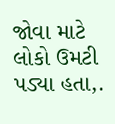જોવા માટે લોકો ઉમટી પડ્યા હતા,.